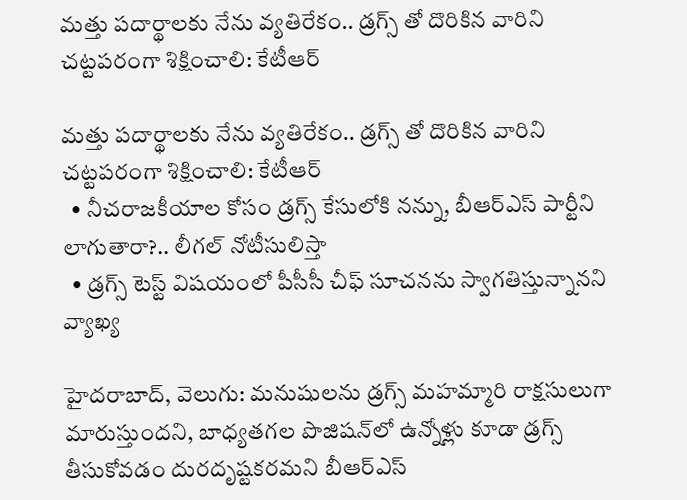మత్తు పదార్థాలకు నేను వ్యతిరేకం.. డ్రగ్స్‌‌‌‌ తో దొరికిన వారిని చట్టపరంగా శిక్షించాలి: కేటీఆర్

మత్తు పదార్థాలకు నేను వ్యతిరేకం.. డ్రగ్స్‌‌‌‌ తో దొరికిన వారిని చట్టపరంగా శిక్షించాలి: కేటీఆర్
  • నీచరాజకీయాల కోసం డ్రగ్స్ కేసులోకి నన్ను, బీఆర్‌‌‌‌‌‌‌‌ఎస్ పార్టీని లాగుతారా?.. లీగల్ నోటీసులిస్తా
  • డ్రగ్స్‌‌‌‌ టెస్ట్‌‌‌‌ విషయంలో పీసీసీ చీఫ్‌‌‌‌ సూచనను స్వాగతిస్తున్నానని వ్యాఖ్య

హైదరాబాద్, వెలుగు: మనుషులను డ్రగ్స్ మహమ్మారి రాక్షసులుగా మారుస్తుందని, బాధ్యతగల పొజిషన్‌‌‌‌‌‌‌‌లో ఉన్నోళ్లు కూడా డ్రగ్స్ తీసుకోవడం దురదృష్టకరమని బీఆర్‌‌‌‌‌‌‌‌‌‌‌‌‌‌‌‌ఎస్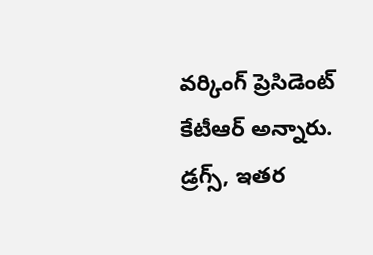వర్కింగ్ ప్రెసిడెంట్ కేటీఆర్ అన్నారు. డ్రగ్స్, ఇతర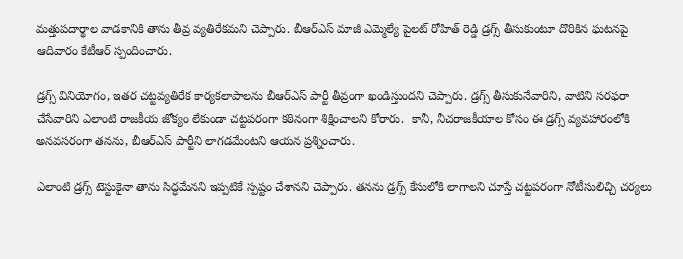మత్తుపదార్థాల వాడకానికి తాను తీవ్ర వ్యతిరేకమని చెప్పారు. బీఆర్ఎస్ మాజీ ఎమ్మెల్యే పైలట్ రోహిత్ రెడ్డి డ్రగ్స్ తీసుకుంటూ దొరికిన ఘటనపై ఆదివారం కేటీఆర్‌‌‌‌‌‌‌‌‌‌‌‌‌‌‌‌ స్పందించారు.

డ్రగ్స్ వినియోగం, ఇతర చట్టవ్యతిరేక కార్యకలాపాలను బీఆర్‌‌‌‌‌‌‌‌‌‌‌‌‌‌‌‌ఎస్ పార్టీ తీవ్రంగా ఖండిస్తుందని చెప్పారు. డ్రగ్స్ తీసుకునేవారిని, వాటిని సరఫరా చేసేవారిని ఎలాంటి రాజకీయ జోక్యం లేకుండా చట్టపరంగా కఠినంగా శిక్షించాలని కోరారు.  కానీ, నీచరాజకీయాల కోసం ఈ డ్రగ్స్ వ్యవహారంలోకి అనవసరంగా తనను, బీఆర్‌‌‌‌‌‌‌‌‌‌‌‌‌‌‌‌ఎస్ పార్టీని లాగడమేంటని ఆయన ప్రశ్నించారు.

ఎలాంటి డ్రగ్స్ టెస్టుకైనా తాను సిద్ధమేనని ఇప్పటికే స్పష్టం చేశానని చెప్పారు. తనను డ్రగ్స్ కేసులోకి లాగాలని చూస్తే చట్టపరంగా నోటీసులిచ్చి చర్యలు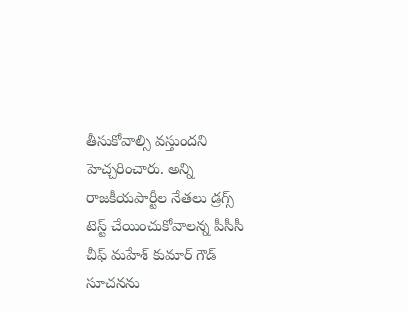తీసుకోవాల్సి వస్తుందని హెచ్చరించారు. అన్ని రాజకీయపార్టీల నేతలు డ్రగ్స్ టెస్ట్ చేయించుకోవాలన్న పీసీసీ చీఫ్ మహేశ్ కుమార్ గౌడ్ సూచనను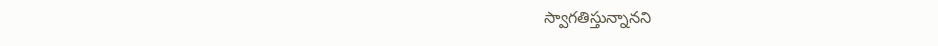స్వాగతిస్తున్నానని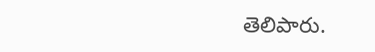తెలిపారు.